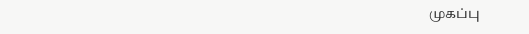முகப்பு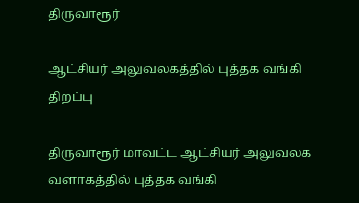திருவாரூர்

ஆட்சியர் அலுவலகத்தில் புத்தக வங்கி திறப்பு

திருவாரூர் மாவட்ட ஆட்சியர் அலுவலக வளாகத்தில் புத்தக வங்கி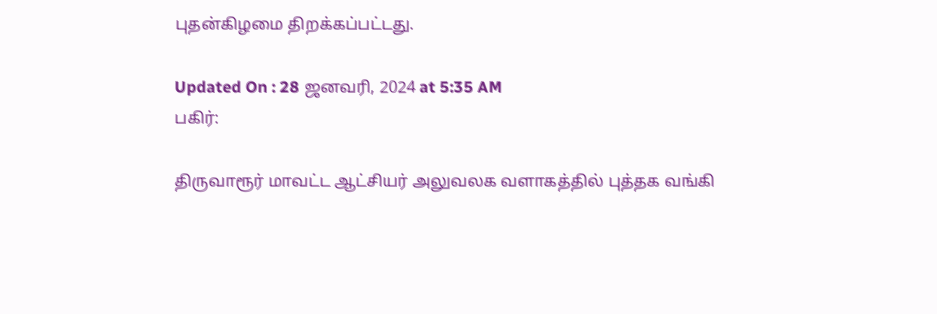புதன்கிழமை திறக்கப்பட்டது.

Updated On : 28 ஜனவரி, 2024 at 5:35 AM
பகிர்:

திருவாரூர் மாவட்ட ஆட்சியர் அலுவலக வளாகத்தில் புத்தக வங்கி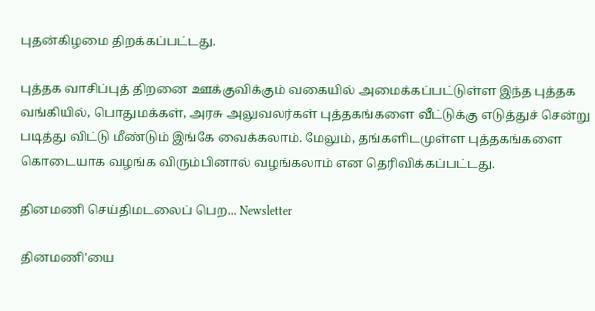புதன்கிழமை திறக்கப்பட்டது.

புத்தக வாசிப்புத் திறனை ஊக்குவிக்கும் வகையில் அமைக்கப்பட்டுள்ள இந்த புத்தக வங்கியில், பொதுமக்கள், அரசு அலுவலர்கள் புத்தகங்களை வீட்டுக்கு எடுத்துச் சென்று படித்து விட்டு மீண்டும் இங்கே வைக்கலாம். மேலும், தங்களிடமுள்ள புத்தகங்களை கொடையாக வழங்க விரும்பினால் வழங்கலாம் என தெரிவிக்கப்பட்டது.

தினமணி செய்திமடலைப் பெற... Newsletter

தினமணி'யை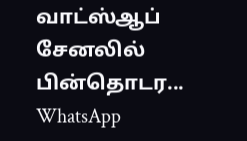வாட்ஸ்ஆப் சேனலில் பின்தொடர... WhatsApp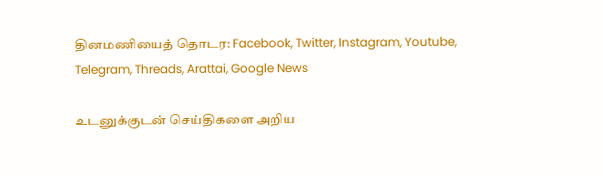தினமணியைத் தொடர: Facebook, Twitter, Instagram, Youtube, Telegram, Threads, Arattai, Google News

உடனுக்குடன் செய்திகளை அறிய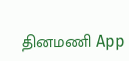தினமணி App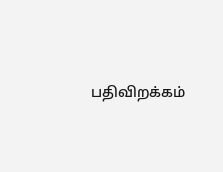பதிவிறக்கம்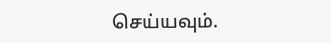செய்யவும்.